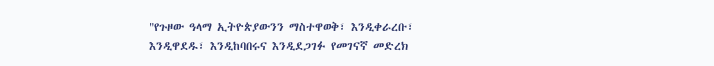"የጉዞው ዓላማ ኢትዮጵያውንን ማስተዋወቅ፣ እንዲቀራረቡ፣ እንዲዋደዱ፣ እንዲከባበሩና እንዲደጋገፉ የመገናኛ መድረክ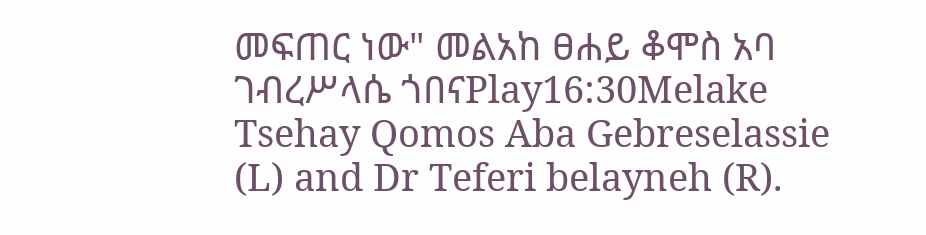መፍጠር ነው" መልአከ ፀሐይ ቆሞስ አባ ገብረሥላሴ ጎበናPlay16:30Melake Tsehay Qomos Aba Gebreselassie (L) and Dr Teferi belayneh (R).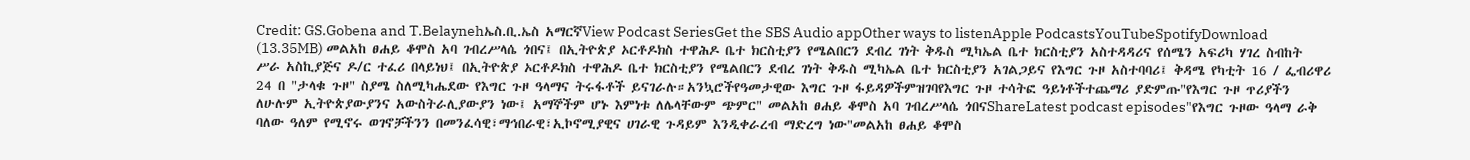Credit: GS.Gobena and T.Belaynehኤስ.ቢ.ኤስ አማርኛView Podcast SeriesGet the SBS Audio appOther ways to listenApple PodcastsYouTubeSpotifyDownload (13.35MB) መልአከ ፀሐይ ቆሞስ አባ ገብረሥላሴ ጎበና፤ በኢትዮጵያ ኦርቶዶክስ ተዋሕዶ ቤተ ክርስቲያን የሜልበርን ደብረ ገነት ቅዱስ ሚካኤል ቤተ ክርስቲያን አስተዳዳሪና የሰሜን አፍሪካ ሃገረ ስብከት ሥራ አስኪያጅና ዶ/ር ተፈሪ በላይነህ፤ በኢትዮጵያ ኦርቶዶክስ ተዋሕዶ ቤተ ክርስቲያን የሜልበርን ደብረ ገነት ቅዱስ ሚካኤል ቤተ ክርስቲያን አገልጋይና የእግር ጉዞ አስተባባሪ፤ ቅዳሜ የካቲት 16 / ፌብሪዋሪ 24 በ "ታላቁ ጉዞ" ስያሜ ስለሚካሔደው የእግር ጉዞ ዓላማና ትሩፋቶች ይናገራሉ።አንኳሮችየዓመታዊው እግር ጉዞ ፋይዳዎችምዝገባየእግር ጉዞ ተሳትፎ ዓይነቶችተጨማሪ ያድምጡ"የእግር ጉዞ ጥሪያችን ለሁሉም ኢትዮጵያውያንና አውስትራሊያውያን ነው፤ አማኞችም ሆኑ እምነቱ ለሌላቸውም ጭምር" መልአከ ፀሐይ ቆሞስ አባ ገብረሥላሴ ጎበናShareLatest podcast episodes"የእግር ጉዞው ዓላማ ራቅ ባለው ዓለም የሚኖሩ ወገኖቻችንን በመንፈሳዊ፣ማኅበራዊ፣ኢኮኖሚያዊና ሀገራዊ ጉዳይም እንዲቀራረብ ማድረግ ነው"መልአከ ፀሐይ ቆሞስ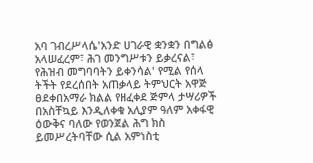አባ ገብረሥላሴ'አንድ ሀገራዊ ቋንቋን በግልፅ አላሠፈረም፣ ሕገ መንግሥቱን ይቃረናል፣ የሕዝብ መግባባትን ይቀንሳል' የሚል የሰላ ትችት የደረሰበት አጠቃላይ ትምህርት አዋጅ ፀደቀበአማራ ክልል የዘፈቀደ ጅምላ ታሣሪዎች በአስቸኳይ እንዲለቀቁ አሊያም ዓለም አቀፋዊ ዕውቅና ባለው የወንጀል ሕግ ክስ ይመሥረትባቸው ሲል አምነስቲ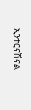ኢንተርናሽናል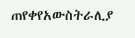ጠየቀየአውስትራሊያ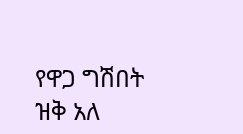የዋጋ ግሽበት ዝቅ አለ